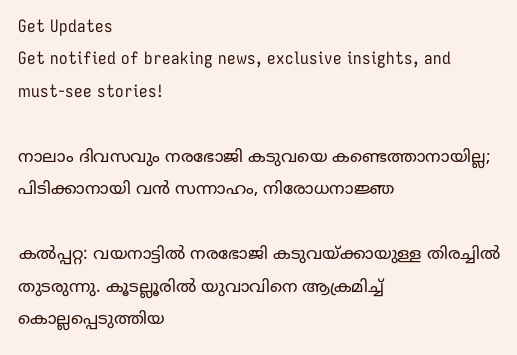Get Updates
Get notified of breaking news, exclusive insights, and must-see stories!

നാലാം ദിവസവും നരഭോജി കടുവയെ കണ്ടെത്താനായില്ല; പിടിക്കാനായി വന്‍ സന്നാഹം, നിരോധനാജ്ഞ

കല്‍പ്പറ്റ: വയനാട്ടില്‍ നരഭോജി കടുവയ്ക്കായുള്ള തിരച്ചില്‍ തുടരുന്നു. കൂടല്ലൂരില്‍ യുവാവിനെ ആക്രമിച്ച് കൊല്ലപ്പെടുത്തിയ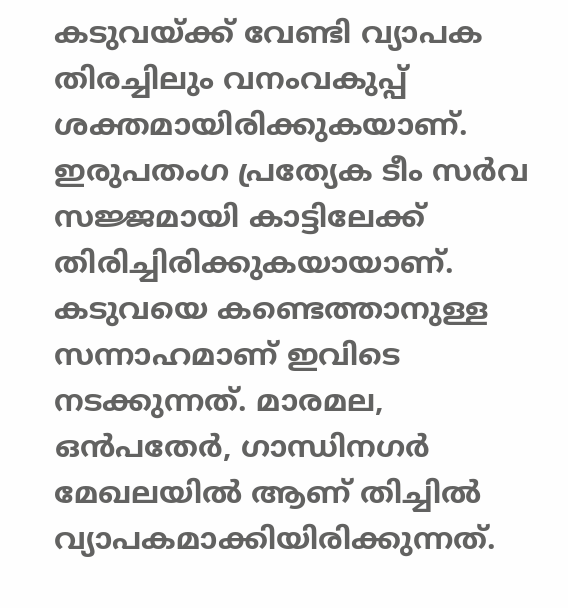കടുവയ്ക്ക് വേണ്ടി വ്യാപക തിരച്ചിലും വനംവകുപ്പ് ശക്തമായിരിക്കുകയാണ്. ഇരുപതംഗ പ്രത്യേക ടീം സര്‍വ സജ്ജമായി കാട്ടിലേക്ക് തിരിച്ചിരിക്കുകയായാണ്. കടുവയെ കണ്ടെത്താനുള്ള സന്നാഹമാണ് ഇവിടെ നടക്കുന്നത്. മാരമല, ഒന്‍പതേര്‍, ഗാന്ധിനഗര്‍ മേഖലയില്‍ ആണ് തിച്ചില്‍ വ്യാപകമാക്കിയിരിക്കുന്നത്.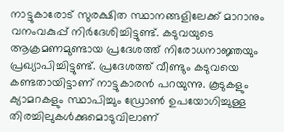നാട്ടുകാരോട് സുരക്ഷിത സ്ഥാനങ്ങളിലേക്ക് മാറാനും വനംവകുപ്പ് നിര്‍ദേശിച്ചിട്ടുണ്ട്. കടുവയുടെ ആക്രമണമുണ്ടായ പ്രദേശത്ത് നിരോധനാജ്ഞയും പ്രഖ്യാപിച്ചിട്ടുണ്ട്. പ്രദേശത്ത് വീണ്ടും കടുവയെ കണ്ടതായിട്ടാണ് നാട്ടുകാരന്‍ പറയുന്നു. കൂടുകളും ക്യാമറകളും സ്ഥാപിച്ചും ഡ്രോണ്‍ ഉപയോഗിച്ചുള്ള തിരച്ചിലുകള്‍ക്കുമൊടുവിലാണ്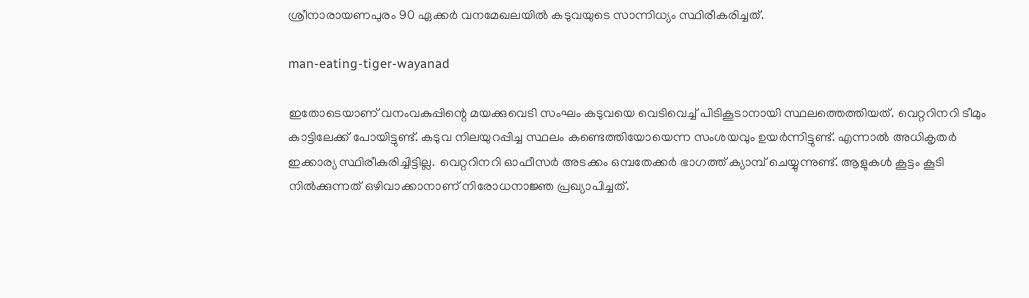ശ്രീനാരായണപുരം 90 ഏക്കര്‍ വനമേഖലയില്‍ കടുവയുടെ സാന്നിധ്യം സ്ഥിരീകരിച്ചത്.

man-eating-tiger-wayanad

ഇതോടെയാണ് വനംവകുപ്പിന്റെ മയക്കുവെടി സംഘം കടുവയെ വെടിവെച്ച് പിടികൂടാനായി സ്ഥലത്തെത്തിയത്. വെറ്ററിനറി ടീമും കാട്ടിലേക്ക് പോയിട്ടുണ്ട്. കടുവ നിലയുറപ്പിച്ച സ്ഥലം കണ്ടെത്തിയോയെന്ന സംശയവും ഉയര്‍ന്നിട്ടുണ്ട്. എന്നാല്‍ അധികൃതര്‍ ഇക്കാര്യ സ്ഥിരീകരിച്ചിട്ടില്ല. വെറ്ററിനറി ഓഫീസര്‍ അടക്കം ഒമ്പതേക്കര്‍ ഭാഗത്ത് ക്യാമ്പ് ചെയ്യുന്നുണ്ട്. ആളുകള്‍ കൂട്ടം കൂടി നില്‍ക്കുന്നത് ഒഴിവാക്കാനാണ് നിരോധനാജ്ഞ പ്രഖ്യാപിച്ചത്.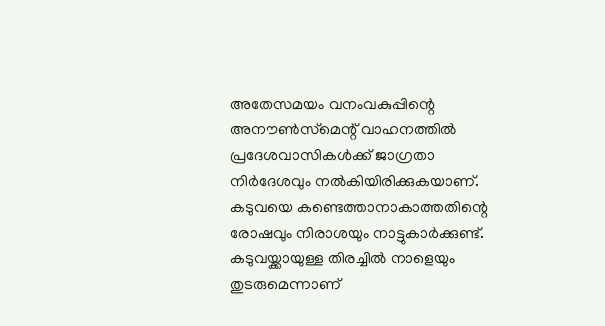അതേസമയം വനംവകുപ്പിന്റെ അനൗണ്‍സ്‌മെന്റ് വാഹനത്തില്‍ പ്രദേശവാസികള്‍ക്ക് ജാഗ്രതാ നിര്‍ദേശവും നല്‍കിയിരിക്കുകയാണ്. കടുവയെ കണ്ടെത്താനാകാത്തതിന്റെ രോഷവും നിരാശയും നാട്ടുകാര്‍ക്കുണ്ട്. കടുവയ്ക്കായുള്ള തിരച്ചില്‍ നാളെയും തുടരുമെന്നാണ്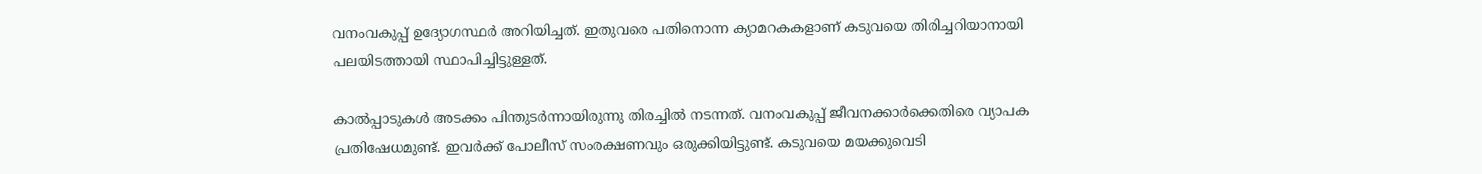വനംവകുപ്പ് ഉദ്യോഗസ്ഥര്‍ അറിയിച്ചത്. ഇതുവരെ പതിനൊന്ന ക്യാമറകകളാണ് കടുവയെ തിരിച്ചറിയാനായി പലയിടത്തായി സ്ഥാപിച്ചിട്ടുള്ളത്.

കാല്‍പ്പാടുകള്‍ അടക്കം പിന്തുടര്‍ന്നായിരുന്നു തിരച്ചില്‍ നടന്നത്. വനംവകുപ്പ് ജീവനക്കാര്‍ക്കെതിരെ വ്യാപക പ്രതിഷേധമുണ്ട്. ഇവര്‍ക്ക് പോലീസ് സംരക്ഷണവും ഒരുക്കിയിട്ടുണ്ട്. കടുവയെ മയക്കുവെടി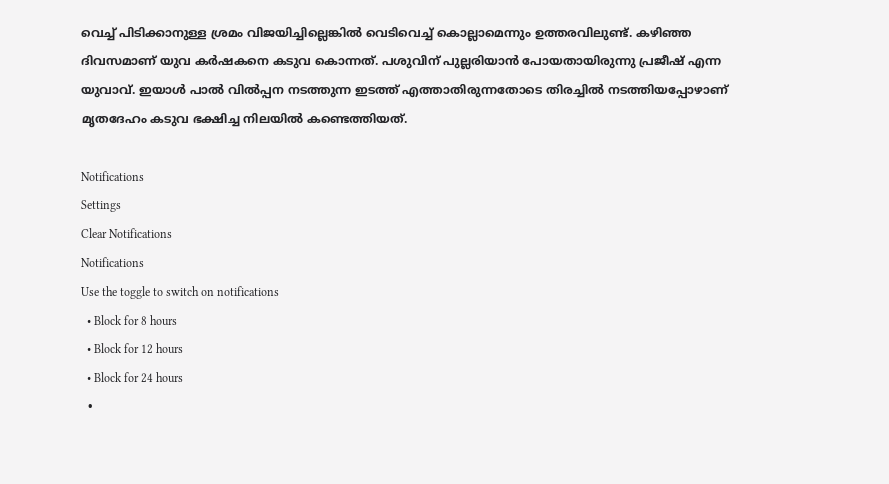വെച്ച് പിടിക്കാനുള്ള ശ്രമം വിജയിച്ചില്ലെങ്കില്‍ വെടിവെച്ച് കൊല്ലാമെന്നും ഉത്തരവിലുണ്ട്. കഴിഞ്ഞ ദിവസമാണ് യുവ കര്‍ഷകനെ കടുവ കൊന്നത്. പശുവിന് പുല്ലരിയാന്‍ പോയതായിരുന്നു പ്രജീഷ് എന്ന യുവാവ്. ഇയാള്‍ പാല്‍ വില്‍പ്പന നടത്തുന്ന ഇടത്ത് എത്താതിരുന്നതോടെ തിരച്ചില്‍ നടത്തിയപ്പോഴാണ് മൃതദേഹം കടുവ ഭക്ഷിച്ച നിലയില്‍ കണ്ടെത്തിയത്.

Notifications
Settings
Clear Notifications
Notifications
Use the toggle to switch on notifications
  • Block for 8 hours
  • Block for 12 hours
  • Block for 24 hours
  •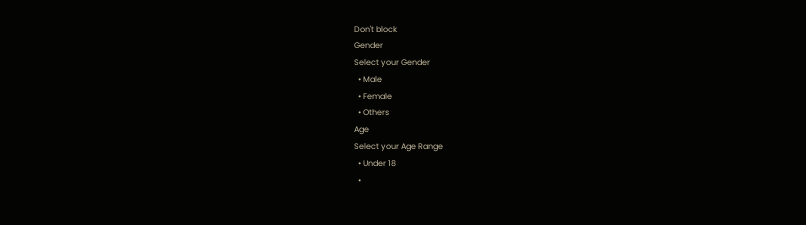Don't block
Gender
Select your Gender
  • Male
  • Female
  • Others
Age
Select your Age Range
  • Under 18
  •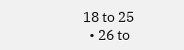18 to 25
  • 26 to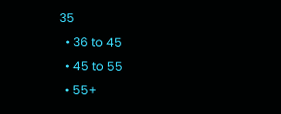35
  • 36 to 45
  • 45 to 55
  • 55+